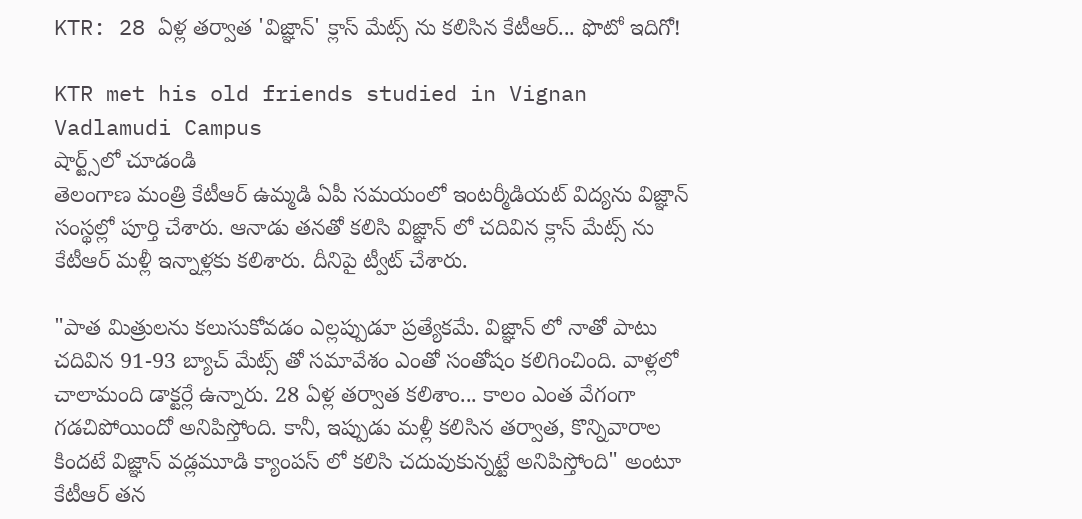KTR: 28 ఏళ్ల తర్వాత 'విజ్ఞాన్' క్లాస్ మేట్స్ ను కలిసిన కేటీఆర్... ఫొటో ఇదిగో!

KTR met his old friends studied in Vignan Vadlamudi Campus
షార్ట్స్‌లో చూడండి
తెలంగాణ మంత్రి కేటీఆర్ ఉమ్మడి ఏపీ సమయంలో ఇంటర్మీడియట్ విద్యను విజ్ఞాన్ సంస్థల్లో పూర్తి చేశారు. ఆనాడు తనతో కలిసి విజ్ఞాన్ లో చదివిన క్లాస్ మేట్స్ ను కేటీఆర్ మళ్లీ ఇన్నాళ్లకు కలిశారు. దీనిపై ట్వీట్ చేశారు.

"పాత మిత్రులను కలుసుకోవడం ఎల్లప్పుడూ ప్రత్యేకమే. విజ్ఞాన్ లో నాతో పాటు చదివిన 91-93 బ్యాచ్ మేట్స్ తో సమావేశం ఎంతో సంతోషం కలిగించింది. వాళ్లలో చాలామంది డాక్టర్లే ఉన్నారు. 28 ఏళ్ల తర్వాత కలిశాం... కాలం ఎంత వేగంగా గడచిపోయిందో అనిపిస్తోంది. కానీ, ఇప్పుడు మళ్లీ కలిసిన తర్వాత, కొన్నివారాల కిందటే విజ్ఞాన్ వడ్లమూడి క్యాంపస్ లో కలిసి చదువుకున్నట్టే అనిపిస్తోంది" అంటూ కేటీఆర్ తన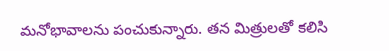మనోభావాలను పంచుకున్నారు. తన మిత్రులతో కలిసి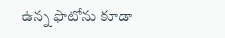ఉన్న ఫొటోను కూడా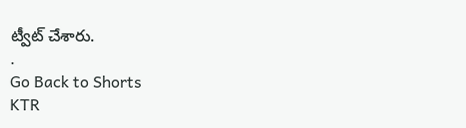ట్వీట్ చేశారు.
.
Go Back to Shorts
KTR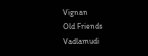Vignan
Old Friends
Vadlamudi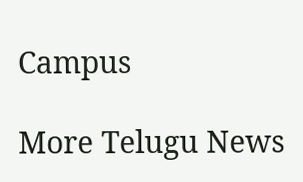Campus

More Telugu News